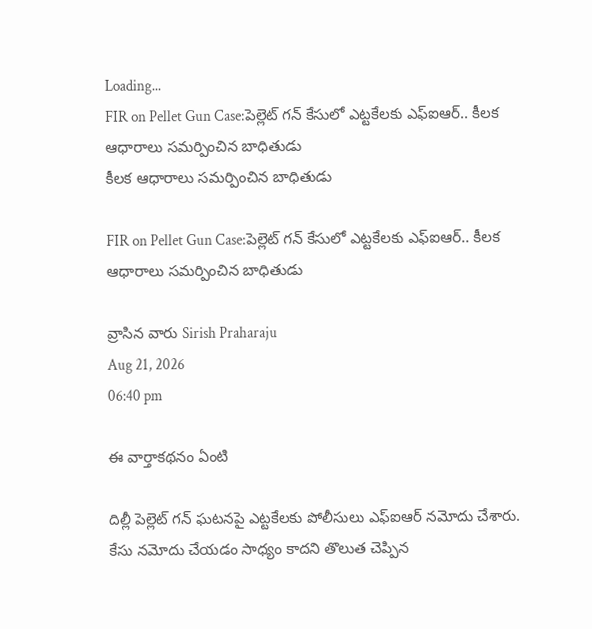Loading...
FIR on Pellet Gun Case:పెల్లెట్ గన్ కేసులో ఎట్టకేలకు ఎఫ్ఐఆర్.. కీలక ఆధారాలు సమర్పించిన బాధితుడు
కీలక ఆధారాలు సమర్పించిన బాధితుడు

FIR on Pellet Gun Case:పెల్లెట్ గన్ కేసులో ఎట్టకేలకు ఎఫ్ఐఆర్.. కీలక ఆధారాలు సమర్పించిన బాధితుడు

వ్రాసిన వారు Sirish Praharaju
Aug 21, 2026
06:40 pm

ఈ వార్తాకథనం ఏంటి

దిల్లీ పెల్లెట్ గన్ ఘటనపై ఎట్టకేలకు పోలీసులు ఎఫ్ఐఆర్ నమోదు చేశారు. కేసు నమోదు చేయడం సాధ్యం కాదని తొలుత చెప్పిన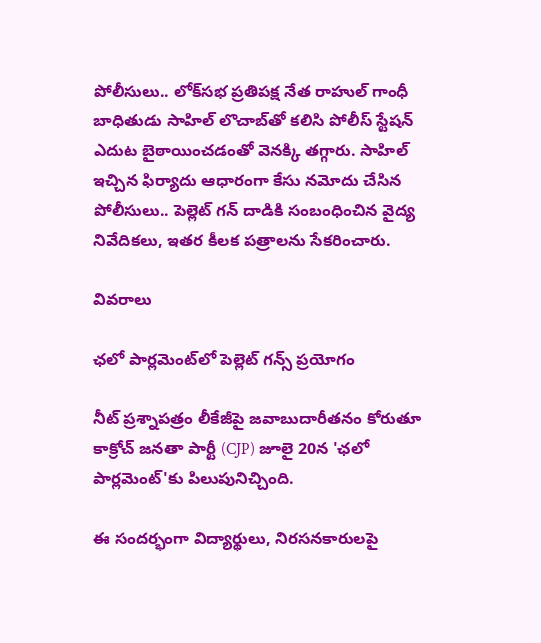పోలీసులు.. లోక్‌సభ ప్రతిపక్ష నేత రాహుల్ గాంధీ బాధితుడు సాహిల్ లొచాబ్‌తో కలిసి పోలీస్ స్టేషన్ ఎదుట బైఠాయించడంతో వెనక్కి తగ్గారు. సాహిల్ ఇచ్చిన ఫిర్యాదు ఆధారంగా కేసు నమోదు చేసిన పోలీసులు.. పెల్లెట్ గన్ దాడికి సంబంధించిన వైద్య నివేదికలు, ఇతర కీలక పత్రాలను సేకరించారు.

వివరాలు

ఛలో పార్లమెంట్‌లో పెల్లెట్ గన్స్ ప్రయోగం

నీట్ ప్రశ్నాపత్రం లీకేజీపై జవాబుదారీతనం కోరుతూ కాక్రోచ్ జనతా పార్టీ (CJP) జూలై 20న 'ఛలో పార్లమెంట్'కు పిలుపునిచ్చింది.

ఈ సందర్భంగా విద్యార్థులు, నిరసనకారులపై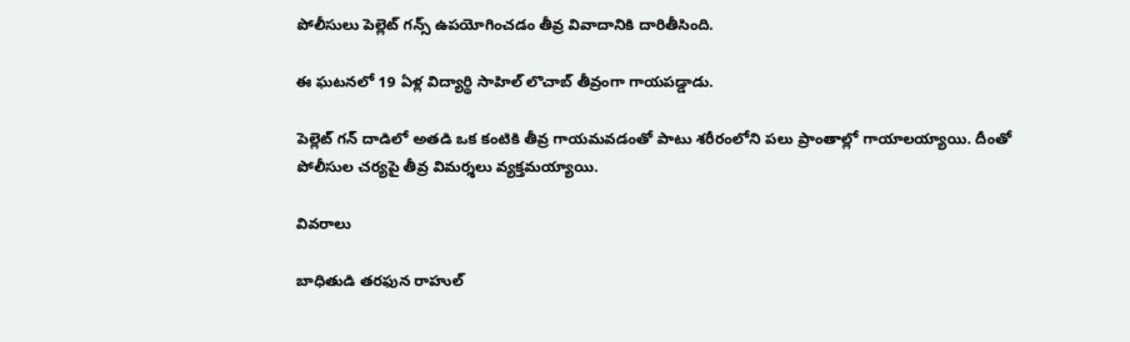పోలీసులు పెల్లెట్ గన్స్ ఉపయోగించడం తీవ్ర వివాదానికి దారితీసింది.

ఈ ఘటనలో 19 ఏళ్ల విద్యార్థి సాహిల్ లొచాబ్ తీవ్రంగా గాయపడ్డాడు.

పెల్లెట్ గన్ దాడిలో అతడి ఒక కంటికి తీవ్ర గాయమవడంతో పాటు శరీరంలోని పలు ప్రాంతాల్లో గాయాలయ్యాయి. దీంతో పోలీసుల చర్యపై తీవ్ర విమర్శలు వ్యక్తమయ్యాయి.

వివరాలు

బాధితుడి తరఫున రాహుల్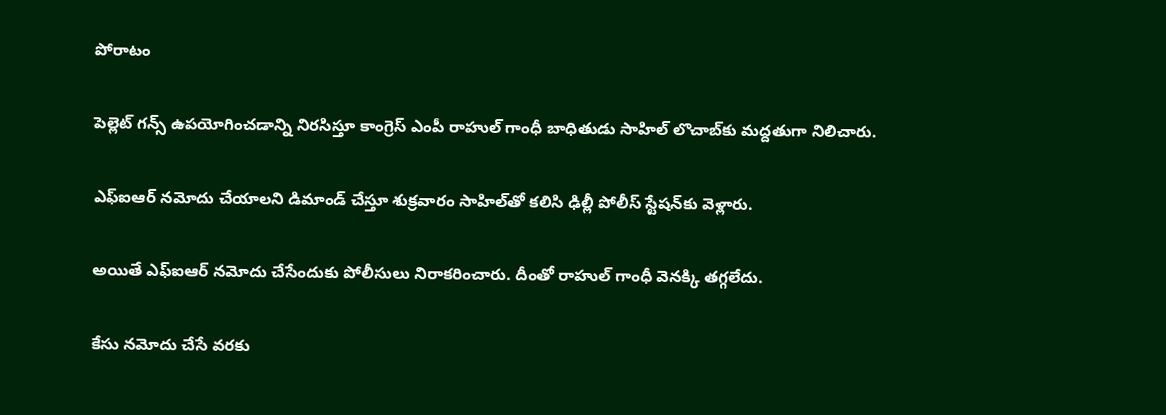పోరాటం

పెల్లెట్ గన్స్ ఉపయోగించడాన్ని నిరసిస్తూ కాంగ్రెస్ ఎంపీ రాహుల్ గాంధీ బాధితుడు సాహిల్ లొచాబ్‌కు మద్దతుగా నిలిచారు.

ఎఫ్ఐఆర్ నమోదు చేయాలని డిమాండ్ చేస్తూ శుక్రవారం సాహిల్‌తో కలిసి ఢిల్లీ పోలీస్ స్టేషన్‌కు వెళ్లారు.

అయితే ఎఫ్ఐఆర్ నమోదు చేసేందుకు పోలీసులు నిరాకరించారు. దీంతో రాహుల్ గాంధీ వెనక్కి తగ్గలేదు.

కేసు నమోదు చేసే వరకు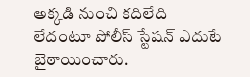అక్కడి నుంచి కదిలేది లేదంటూ పోలీస్ స్టేషన్ ఎదుటే బైఠాయించారు.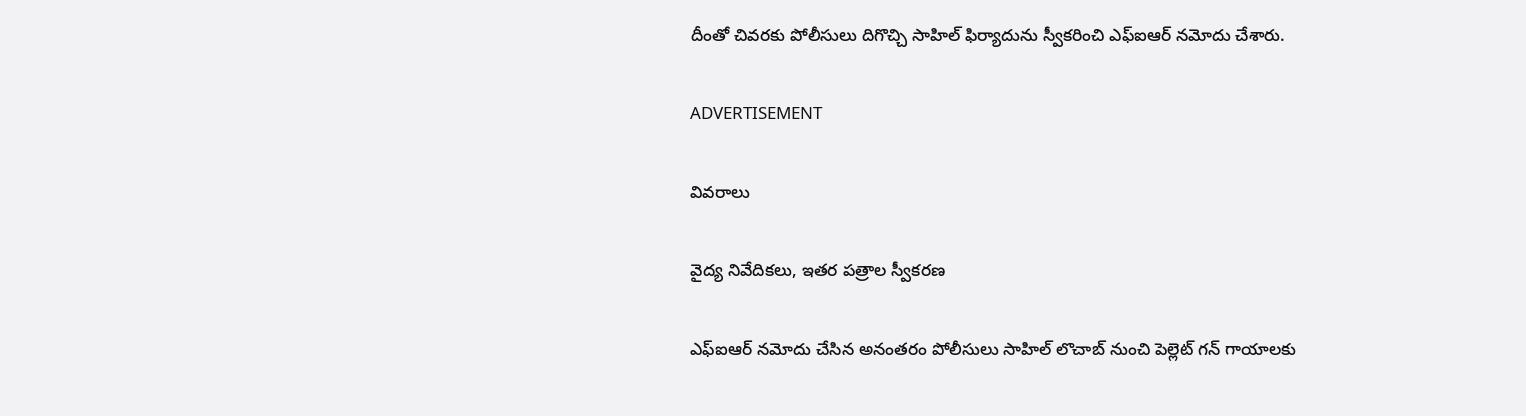దీంతో చివరకు పోలీసులు దిగొచ్చి సాహిల్ ఫిర్యాదును స్వీకరించి ఎఫ్ఐఆర్ నమోదు చేశారు.

ADVERTISEMENT

వివరాలు

వైద్య నివేదికలు, ఇతర పత్రాల స్వీకరణ

ఎఫ్ఐఆర్ నమోదు చేసిన అనంతరం పోలీసులు సాహిల్ లొచాబ్ నుంచి పెల్లెట్ గన్ గాయాలకు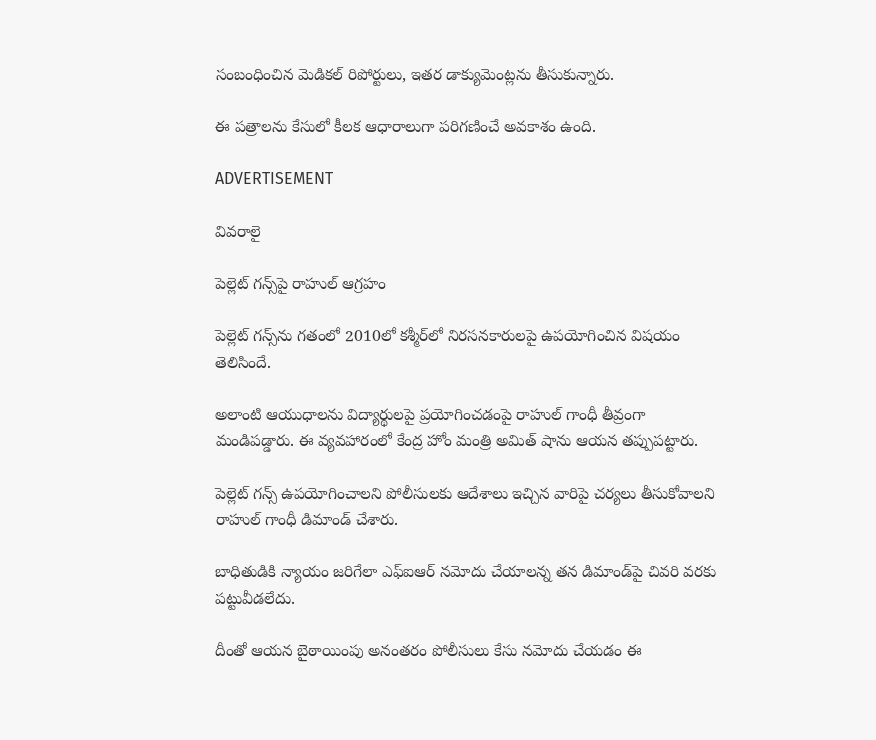సంబంధించిన మెడికల్ రిపోర్టులు, ఇతర డాక్యుమెంట్లను తీసుకున్నారు.

ఈ పత్రాలను కేసులో కీలక ఆధారాలుగా పరిగణించే అవకాశం ఉంది.

ADVERTISEMENT

వివరాలై

పెల్లెట్ గన్స్‌పై రాహుల్ ఆగ్రహం

పెల్లెట్ గన్స్‌ను గతంలో 2010లో కశ్మీర్‌లో నిరసనకారులపై ఉపయోగించిన విషయం తెలిసిందే.

అలాంటి ఆయుధాలను విద్యార్థులపై ప్రయోగించడంపై రాహుల్ గాంధీ తీవ్రంగా మండిపడ్డారు. ఈ వ్యవహారంలో కేంద్ర హోం మంత్రి అమిత్ షాను ఆయన తప్పుపట్టారు.

పెల్లెట్ గన్స్ ఉపయోగించాలని పోలీసులకు ఆదేశాలు ఇచ్చిన వారిపై చర్యలు తీసుకోవాలని రాహుల్ గాంధీ డిమాండ్ చేశారు.

బాధితుడికి న్యాయం జరిగేలా ఎఫ్ఐఆర్ నమోదు చేయాలన్న తన డిమాండ్‌పై చివరి వరకు పట్టువీడలేదు.

దీంతో ఆయన బైఠాయింపు అనంతరం పోలీసులు కేసు నమోదు చేయడం ఈ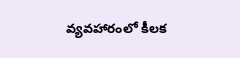వ్యవహారంలో కీలక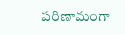పరిణామంగా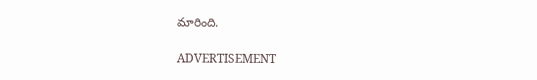మారింది.

ADVERTISEMENT